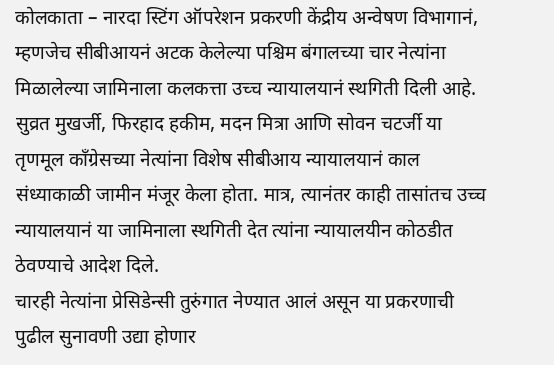कोलकाता – नारदा स्टिंग ऑपरेशन प्रकरणी केंद्रीय अन्वेषण विभागानं, म्हणजेच सीबीआयनं अटक केलेल्या पश्चिम बंगालच्या चार नेत्यांना मिळालेल्या जामिनाला कलकत्ता उच्च न्यायालयानं स्थगिती दिली आहे. सुव्रत मुखर्जी, फिरहाद हकीम, मदन मित्रा आणि सोवन चटर्जी या तृणमूल कॉंग्रेसच्या नेत्यांना विशेष सीबीआय न्यायालयानं काल संध्याकाळी जामीन मंजूर केला होता. मात्र, त्यानंतर काही तासांतच उच्च न्यायालयानं या जामिनाला स्थगिती देत त्यांना न्यायालयीन कोठडीत ठेवण्याचे आदेश दिले.
चारही नेत्यांना प्रेसिडेन्सी तुरुंगात नेण्यात आलं असून या प्रकरणाची पुढील सुनावणी उद्या होणार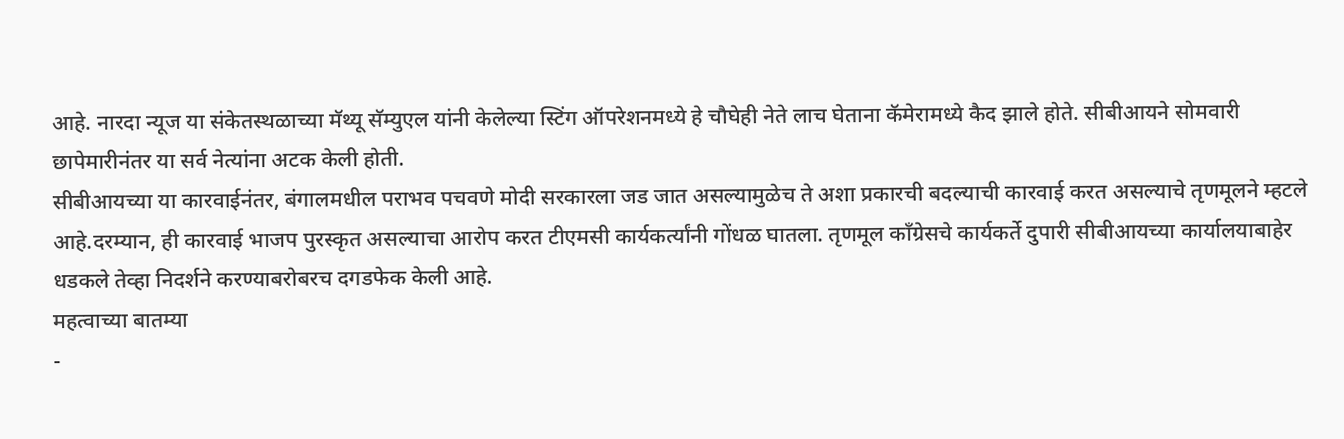आहे. नारदा न्यूज या संकेतस्थळाच्या मॅथ्यू सॅम्युएल यांनी केलेल्या स्टिंग ऑपरेशनमध्ये हे चौघेही नेते लाच घेताना कॅमेरामध्ये कैद झाले होते. सीबीआयने सोमवारी छापेमारीनंतर या सर्व नेत्यांना अटक केली होती.
सीबीआयच्या या कारवाईनंतर, बंगालमधील पराभव पचवणे मोदी सरकारला जड जात असल्यामुळेच ते अशा प्रकारची बदल्याची कारवाई करत असल्याचे तृणमूलने म्हटले आहे.दरम्यान, ही कारवाई भाजप पुरस्कृत असल्याचा आरोप करत टीएमसी कार्यकर्त्यांनी गोंधळ घातला. तृणमूल काँग्रेसचे कार्यकर्ते दुपारी सीबीआयच्या कार्यालयाबाहेर धडकले तेव्हा निदर्शने करण्याबरोबरच दगडफेक केली आहे.
महत्वाच्या बातम्या
-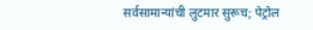सर्वसामान्यांची लुटमार सुरूच; पेट्रोल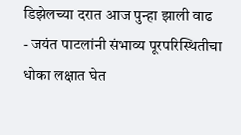डिझेलच्या दरात आज पुन्हा झाली वाढ
- जयंत पाटलांनी संभाव्य पूरपरिस्थितीचा धोका लक्षात घेत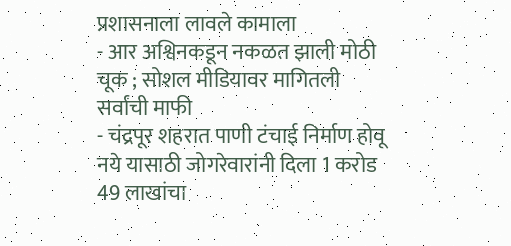प्रशासनाला लावले कामाला
- आर अश्विनकडून नकळत झाली मोठी चूक ; सोशल मीडियावर मागितली सर्वांची माफी
- चंद्रपूर शहरात पाणी टंचाई निर्माण होवू नये यासाठी जोगरेवारांनी दिला 1 करोड 49 लाखांचा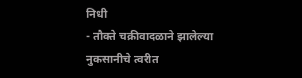निधी
- तौक्ते चक्रीवादळाने झालेल्या नुकसानीचे त्वरीत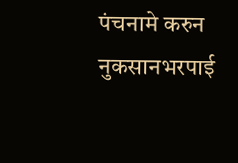पंचनामे करुन नुकसानभरपाई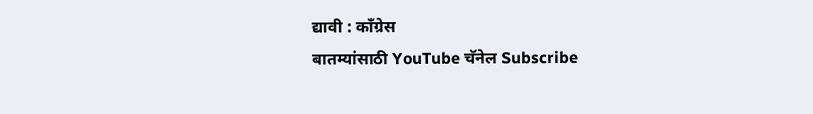द्यावी : कॉंग्रेस
बातम्यांसाठी YouTube चॅनेल Subscribe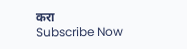करा
Subscribe Now